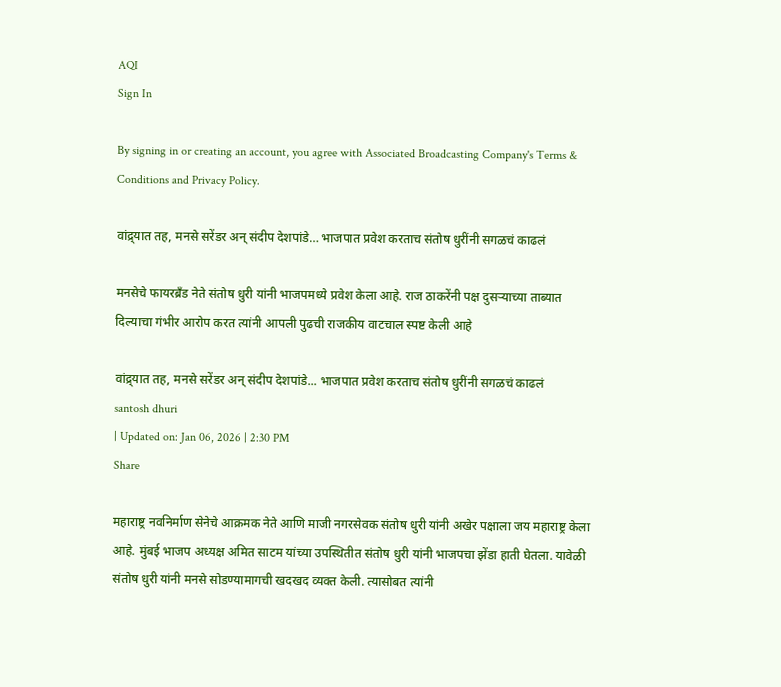AQI
Sign In

By signing in or creating an account, you agree with Associated Broadcasting Company's Terms & Conditions and Privacy Policy.

वांद्र्यात तह, मनसे सरेंडर अन् संदीप देशपांडे… भाजपात प्रवेश करताच संतोष धुरींनी सगळचं काढलं

मनसेचे फायरब्रँड नेते संतोष धुरी यांनी भाजपमध्ये प्रवेश केला आहे. राज ठाकरेंनी पक्ष दुसऱ्याच्या ताब्यात दिल्याचा गंभीर आरोप करत त्यांनी आपली पुढची राजकीय वाटचाल स्पष्ट केली आहे

वांद्र्यात तह, मनसे सरेंडर अन् संदीप देशपांडे... भाजपात प्रवेश करताच संतोष धुरींनी सगळचं काढलं
santosh dhuri
| Updated on: Jan 06, 2026 | 2:30 PM
Share

महाराष्ट्र नवनिर्माण सेनेचे आक्रमक नेते आणि माजी नगरसेवक संतोष धुरी यांनी अखेर पक्षाला जय महाराष्ट्र केला आहे. मुंबई भाजप अध्यक्ष अमित साटम यांच्या उपस्थितीत संतोष धुरी यांनी भाजपचा झेंडा हाती घेतला. यावेळी संतोष धुरी यांनी मनसे सोडण्यामागची खदखद व्यक्त केली. त्यासोबत त्यांनी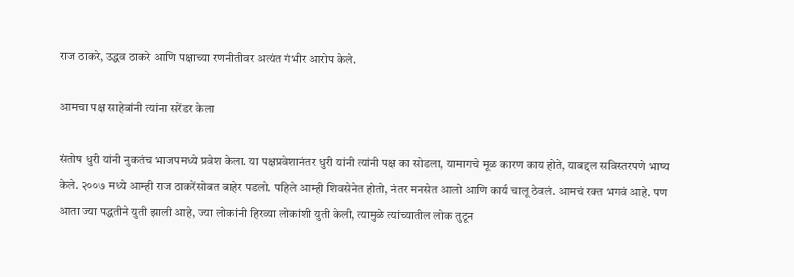राज ठाकरे, उद्धव ठाकरे आणि पक्षाच्या रणनीतीवर अत्यंत गंभीर आरोप केले.

आमचा पक्ष साहेबांनी त्यांना सरेंडर केला

संतोष धुरी यांनी नुकतंच भाजपमध्ये प्रवेश केला. या पक्षप्रवेशानंतर धुरी यांनी त्यांनी पक्ष का सोडला, यामागचे मूळ कारण काय होते, याबद्दल सविस्तरपणे भाष्य केले. २००७ मध्ये आम्ही राज ठाकरेंसोबत बाहेर पडलो. पहिले आम्ही शिवसेनेत होतो, नंतर मनसेत आलो आणि कार्य चालू ठेवलं. आमचं रक्त भगवं आहे. पण आता ज्या पद्धतीने युती झाली आहे, ज्या लोकांनी हिरव्या लोकांशी युती केली, त्यामुळे त्यांच्यातील लोक तुटून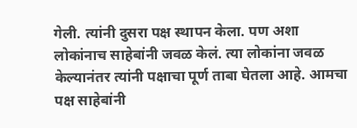गेली. त्यांनी दुसरा पक्ष स्थापन केला. पण अशा लोकांनाच साहेबांनी जवळ केलं. त्या लोकांना जवळ केल्यानंतर त्यांनी पक्षाचा पूर्ण ताबा घेतला आहे. आमचा पक्ष साहेबांनी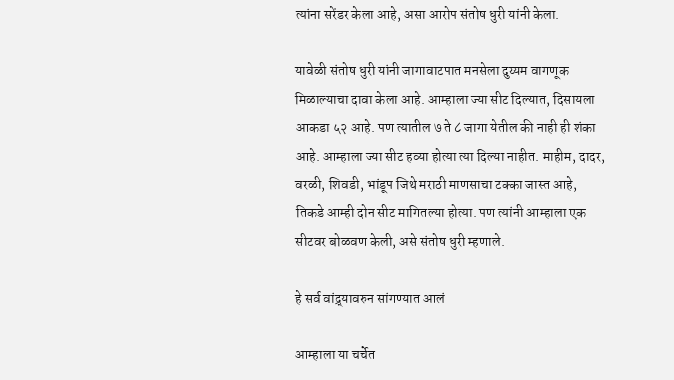त्यांना सरेंडर केला आहे, असा आरोप संतोष धुरी यांनी केला.

यावेळी संतोष धुरी यांनी जागावाटपात मनसेला दुय्यम वागणूक मिळाल्याचा दावा केला आहे. आम्हाला ज्या सीट दिल्यात, दिसायला आकडा ५२ आहे. पण त्यातील ७ ते ८ जागा येतील की नाही ही शंका आहे. आम्हाला ज्या सीट हव्या होत्या त्या दिल्या नाहीत. माहीम, दादर, वरळी, शिवडी, भांडूप जिथे मराठी माणसाचा टक्का जास्त आहे, तिकडे आम्ही दोन सीट मागितल्या होत्या. पण त्यांनी आम्हाला एक सीटवर बोळवण केली, असे संतोष धुरी म्हणाले.

हे सर्व वांद्र्यावरुन सांगण्यात आलं

आम्हाला या चर्चेत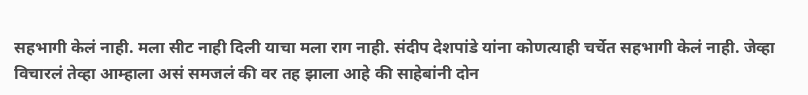सहभागी केलं नाही. मला सीट नाही दिली याचा मला राग नाही. संदीप देशपांडे यांना कोणत्याही चर्चेत सहभागी केलं नाही. जेव्हा विचारलं तेव्हा आम्हाला असं समजलं की वर तह झाला आहे की साहेबांनी दोन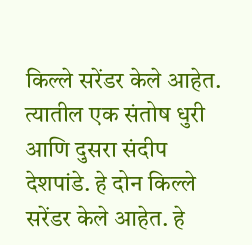किल्ले सरेंडर केले आहेत. त्यातील एक संतोष धुरी आणि दुसरा संदीप देशपांडे. हे दोन किल्ले सरेंडर केले आहेत. हे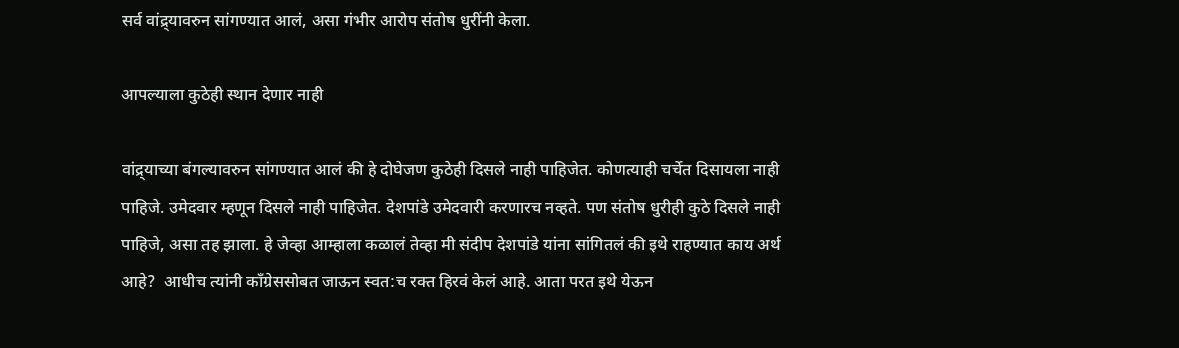सर्व वांद्र्यावरुन सांगण्यात आलं, असा गंभीर आरोप संतोष धुरींनी केला.

आपल्याला कुठेही स्थान देणार नाही

वांद्र्याच्या बंगल्यावरुन सांगण्यात आलं की हे दोघेजण कुठेही दिसले नाही पाहिजेत. कोणत्याही चर्चेत दिसायला नाही पाहिजे. उमेदवार म्हणून दिसले नाही पाहिजेत. देशपांडे उमेदवारी करणारच नव्हते. पण संतोष धुरीही कुठे दिसले नाही पाहिजे, असा तह झाला. हे जेव्हा आम्हाला कळालं तेव्हा मी संदीप देशपांडे यांना सांगितलं की इथे राहण्यात काय अर्थ आहे?  आधीच त्यांनी काँग्रेससोबत जाऊन स्वत:च रक्त हिरवं केलं आहे. आता परत इथे येऊन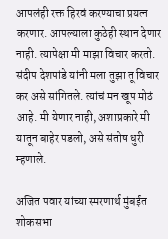आपलंही रक्त हिरवं करण्याचा प्रयत्न करणार. आपल्याला कुठेही स्थान देणार नाही. त्यापेक्षा मी माझा विचार करतो. संदीप देशपांडे यांनी मला तुझा तू विचार कर असे सांगितले. त्यांचं मन खूप मोठं आहे. मी येणार नाही, अशाप्रकारे मी यातून बाहेर पडलो, असे संतोष धुरी म्हणाले.

अजित पवार यांच्या स्मरणार्थ मुंबईत शोकसभा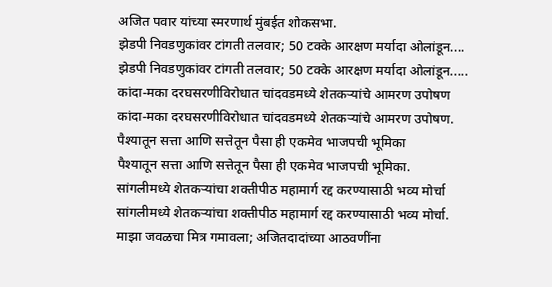अजित पवार यांच्या स्मरणार्थ मुंबईत शोकसभा.
झेडपी निवडणुकांवर टांगती तलवार; 50 टक्के आरक्षण मर्यादा ओलांडून....
झेडपी निवडणुकांवर टांगती तलवार; 50 टक्के आरक्षण मर्यादा ओलांडून.....
कांदा-मका दरघसरणीविरोधात चांदवडमध्ये शेतकऱ्यांचे आमरण उपोषण
कांदा-मका दरघसरणीविरोधात चांदवडमध्ये शेतकऱ्यांचे आमरण उपोषण.
पैश्यातून सत्ता आणि सत्तेतून पैसा ही एकमेव भाजपची भूमिका
पैश्यातून सत्ता आणि सत्तेतून पैसा ही एकमेव भाजपची भूमिका.
सांगलीमध्ये शेतकऱ्यांचा शक्तीपीठ महामार्ग रद्द करण्यासाठी भव्य मोर्चा
सांगलीमध्ये शेतकऱ्यांचा शक्तीपीठ महामार्ग रद्द करण्यासाठी भव्य मोर्चा.
माझा जवळचा मित्र गमावला; अजितदादांच्या आठवणींना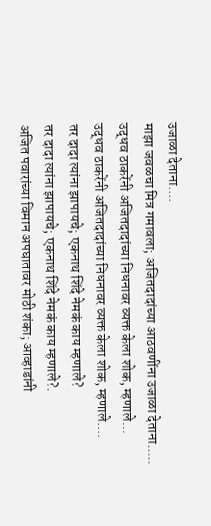उजाळा देताना....
माझा जवळचा मित्र गमावला; अजितदादांच्या आठवणींना उजाळा देताना.....
उद्धव ठाकरेंनी अजितदादांच्या निधनावर व्यक्त केला शोक, म्हणाले...
उद्धव ठाकरेंनी अजितदादांच्या निधनावर व्यक्त केला शोक, म्हणाले....
तर दादा त्यांना झापायचे; एकनाथ शिंदे नेमकं काय म्हणाले?
तर दादा त्यांना झापायचे; एकनाथ शिंदे नेमकं काय म्हणाले?.
अजित पवारांच्या विमान अपघातावर मोठी शंका; आव्हाडांनी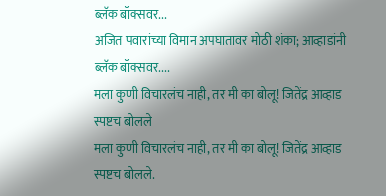ब्लॅक बॉक्सवर...
अजित पवारांच्या विमान अपघातावर मोठी शंका; आव्हाडांनी ब्लॅक बॉक्सवर....
मला कुणी विचारलंच नाही, तर मी का बोलू! जितेंद्र आव्हाड स्पष्टच बोलले
मला कुणी विचारलंच नाही, तर मी का बोलू! जितेंद्र आव्हाड स्पष्टच बोलले.